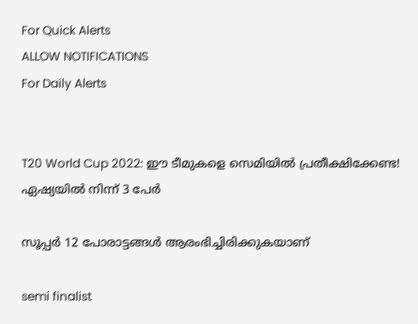For Quick Alerts
ALLOW NOTIFICATIONS
For Daily Alerts


T20 World Cup 2022: ഈ ടീമുകളെ സെമിയില്‍ പ്രതീക്ഷിക്കേണ്ട! ഏഷ്യയില്‍ നിന്ന് 3 പേര്‍

സൂപ്പര്‍ 12 പോരാട്ടങ്ങള്‍ ആരംഭിച്ചിരിക്കുകയാണ്

semi finalist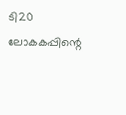ടി20 ലോകകപ്പിന്റെ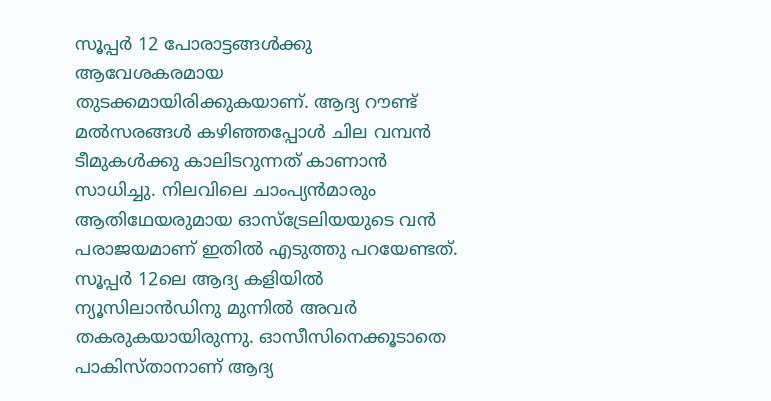സൂപ്പര്‍ 12 പോരാട്ടങ്ങള്‍ക്കു ആവേശകരമായ തുടക്കമായിരിക്കുകയാണ്. ആദ്യ റൗണ്ട് മല്‍സരങ്ങള്‍ കഴിഞ്ഞപ്പോള്‍ ചില വമ്പന്‍ ടീമുകള്‍ക്കു കാലിടറുന്നത് കാണാന്‍ സാധിച്ചു. നിലവിലെ ചാംപ്യന്‍മാരും ആതിഥേയരുമായ ഓസ്‌ട്രേലിയയുടെ വന്‍ പരാജയമാണ് ഇതില്‍ എടുത്തു പറയേണ്ടത്. സൂപ്പര്‍ 12ലെ ആദ്യ കളിയില്‍ ന്യൂസിലാന്‍ഡിനു മുന്നില്‍ അവര്‍ തകരുകയായിരുന്നു. ഓസീസിനെക്കൂടാതെ പാകിസ്താനാണ് ആദ്യ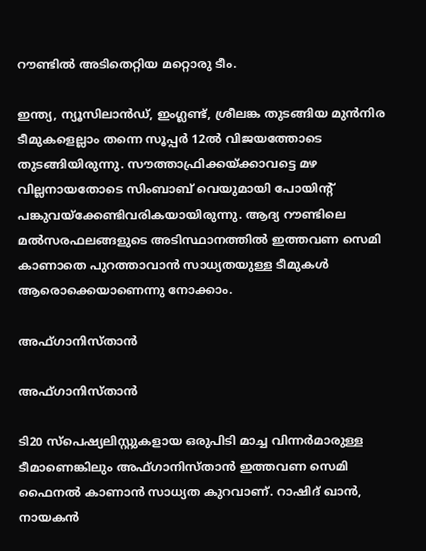റൗണ്ടില്‍ അടിതെറ്റിയ മറ്റൊരു ടീം.

ഇന്ത്യ, ന്യൂസിലാന്‍ഡ്, ഇംഗ്ലണ്ട്, ശ്രീലങ്ക തുടങ്ങിയ മുന്‍നിര ടീമുകളെല്ലാം തന്നെ സൂപ്പര്‍ 12ല്‍ വിജയത്തോടെ തുടങ്ങിയിരുന്നു. സൗത്താഫ്രിക്കയ്ക്കാവട്ടെ മഴ വില്ലനായതോടെ സിംബാബ് വെയുമായി പോയിന്റ് പങ്കുവയ്‌ക്കേണ്ടിവരികയായിരുന്നു. ആദ്യ റൗണ്ടിലെ മല്‍സരഫലങ്ങളുടെ അടിസ്ഥാനത്തില്‍ ഇത്തവണ സെമി കാണാതെ പുറത്താവാന്‍ സാധ്യതയുള്ള ടീമുകള്‍ ആരൊക്കെയാണെന്നു നോക്കാം.

അഫ്ഗാനിസ്താന്‍

അഫ്ഗാനിസ്താന്‍

ടി20 സ്‌പെഷ്യലിസ്റ്റുകളായ ഒരുപിടി മാച്ച വിന്നര്‍മാരുള്ള ടീമാണെങ്കിലും അഫ്ഗാനിസ്താന്‍ ഇത്തവണ സെമി ഫൈനല്‍ കാണാന്‍ സാധ്യത കുറവാണ്. റാഷിദ് ഖാന്‍, നായകന്‍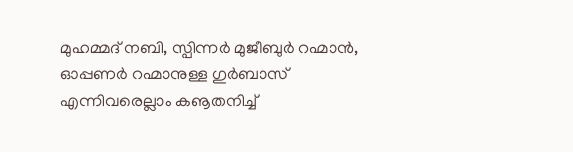മുഹമ്മദ് നബി, സ്പിന്നര്‍ മുജീബുര്‍ റഹ്മാന്‍, ഓപ്പണര്‍ റഹ്മാനുള്ള ഗുര്‍ബാസ് എന്നിവരെല്ലാം കൡതനിച്ച്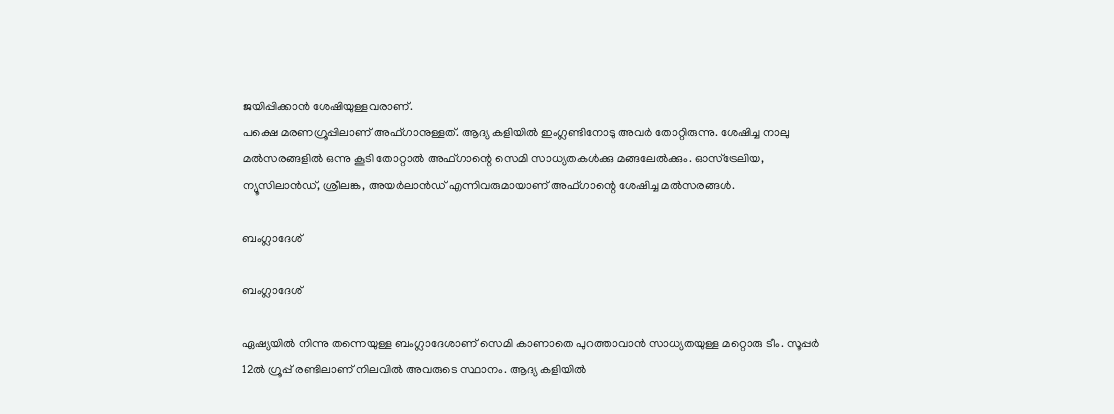ജയിപ്പിക്കാന്‍ ശേഷിയുള്ളവരാണ്.
പക്ഷെ മരണഗ്രൂപ്പിലാണ് അഫ്ഗാനുള്ളത്. ആദ്യ കളിയില്‍ ഇംഗ്ലണ്ടിനോടു അവര്‍ തോറ്റിരുന്നു. ശേഷിച്ച നാലു മല്‍സരങ്ങളില്‍ ഒന്നു കൂടി തോറ്റാല്‍ അഫ്ഗാന്റെ സെമി സാധ്യതകള്‍ക്കു മങ്ങലേല്‍ക്കും. ഓസ്‌ട്രേലിയ, ന്യൂസിലാന്‍ഡ്, ശ്രീലങ്ക, അയര്‍ലാന്‍ഡ് എന്നിവരുമായാണ് അഫ്ഗാന്റെ ശേഷിച്ച മല്‍സരങ്ങള്‍.

ബംഗ്ലാദേശ്

ബംഗ്ലാദേശ്

ഏഷ്യയില്‍ നിന്നു തന്നെയുള്ള ബംഗ്ലാദേശാണ് സെമി കാണാതെ പുറത്താവാന്‍ സാധ്യതയുള്ള മറ്റൊരു ടീം. സൂപ്പര്‍ 12ല്‍ ഗ്രൂപ്പ് രണ്ടിലാണ് നിലവില്‍ അവരുടെ സ്ഥാനം. ആദ്യ കളിയില്‍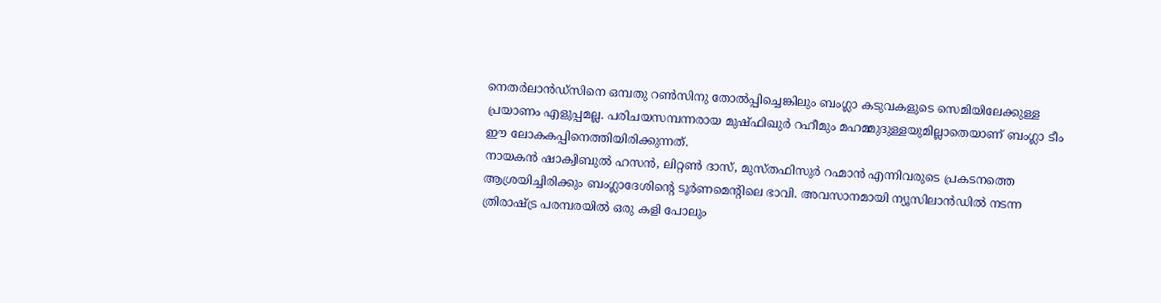നെതര്‍ലാന്‍ഡ്‌സിനെ ഒമ്പതു റണ്‍സിനു തോല്‍പ്പിച്ചെങ്കിലും ബംഗ്ലാ കടുവകളുടെ സെമിയിലേക്കുള്ള പ്രയാണം എളുപ്പമല്ല. പരിചയസമ്പന്നരായ മുഷ്ഫിഖുര്‍ റഹീമും മഹമ്മുദുള്ളയുമില്ലാതെയാണ് ബംഗ്ലാ ടീം ഈ ലോകകപ്പിനെത്തിയിരിക്കുന്നത്.
നായകന്‍ ഷാക്വിബുല്‍ ഹസന്‍, ലിറ്റണ്‍ ദാസ്, മുസ്തഫിസുര്‍ റഹ്മാന്‍ എന്നിവരുടെ പ്രകടനത്തെ ആശ്രയിച്ചിരിക്കും ബംഗ്ലാദേശിന്റെ ടൂര്‍ണമെന്റിലെ ഭാവി. അവസാനമായി ന്യൂസിലാന്‍ഡില്‍ നടന്ന ത്രിരാഷ്ട്ര പരമ്പരയില്‍ ഒരു കളി പോലും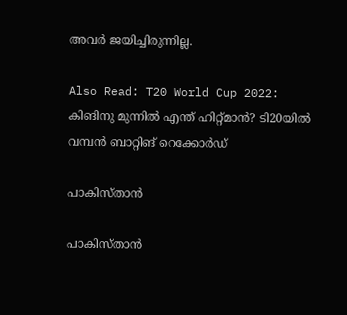അവര്‍ ജയിച്ചിരുന്നില്ല.

Also Read: T20 World Cup 2022: കിങിനു മുന്നില്‍ എന്ത് ഹിറ്റ്മാന്‍? ടി20യില്‍ വമ്പന്‍ ബാറ്റിങ് റെക്കോര്‍ഡ്

പാകിസ്താന്‍

പാകിസ്താന്‍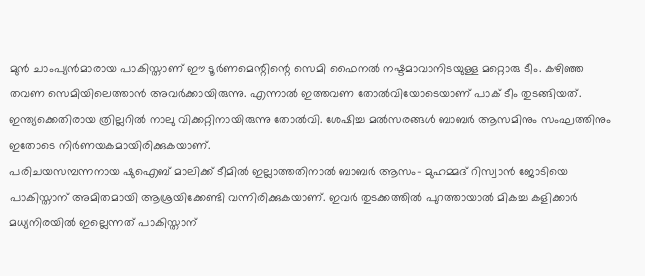മുന്‍ ചാംപ്യന്‍മാരായ പാകിസ്താണ് ഈ ടൂര്‍ണമെന്റിന്റെ സെമി ഫൈനല്‍ നഷ്ടമാവാനിടയുള്ള മറ്റൊരു ടീം. കഴിഞ്ഞ തവണ സെമിയിലെത്താന്‍ അവര്‍ക്കായിരുന്നു. എന്നാല്‍ ഇത്തവണ തോല്‍വിയോടെയാണ് പാക് ടീം തുടങ്ങിയത്. ഇന്ത്യക്കെതിരായ ത്രില്ലറില്‍ നാലു വിക്കറ്റിനായിരുന്നു തോല്‍വി. ശേഷിച്ച മല്‍സരങ്ങള്‍ ബാബര്‍ ആസമിനും സംഘത്തിനും ഇതോടെ നിര്‍ണയകമായിരിക്കുകയാണ്.
പരിചയസമ്പന്നനായ ഷുഐബ് മാലിക്ക് ടീമില്‍ ഇല്ലാത്തതിനാല്‍ ബാബര്‍ ആസം- മുഹമ്മദ് റിസ്വാന്‍ ജോടിയെ പാകിസ്താന് അമിതമായി ആശ്രയിക്കേണ്ടി വന്നിരിക്കുകയാണ്. ഇവര്‍ തുടക്കത്തില്‍ പുറത്തായാല്‍ മികച്ച കളിക്കാര്‍ മധ്യനിരയില്‍ ഇല്ലെന്നത് പാകിസ്താന്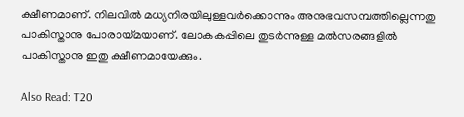ക്ഷീണമാണ്. നിലവില്‍ മധ്യനിരയിലുള്ളവര്‍ക്കൊന്നും അനുഭവസമ്പത്തില്ലെന്നതു പാകിസ്താനു പോരായ്മയാണ്. ലോകകപ്പിലെ തുടര്‍ന്നുള്ള മല്‍സരങ്ങളില്‍ പാകിസ്താനു ഇതു ക്ഷീണമായേക്കും.

Also Read: T20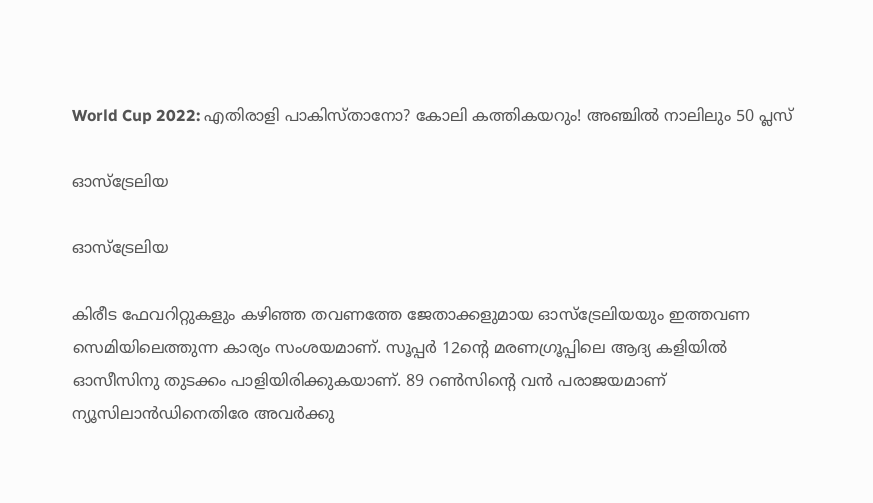World Cup 2022: എതിരാളി പാകിസ്താനോ? കോലി കത്തികയറും! അഞ്ചില്‍ നാലിലും 50 പ്ലസ്

ഓസ്‌ട്രേലിയ

ഓസ്‌ട്രേലിയ

കിരീട ഫേവറിറ്റുകളും കഴിഞ്ഞ തവണത്തേ ജേതാക്കളുമായ ഓസ്‌ട്രേലിയയും ഇത്തവണ സെമിയിലെത്തുന്ന കാര്യം സംശയമാണ്. സൂപ്പര്‍ 12ന്റെ മരണഗ്രൂപ്പിലെ ആദ്യ കളിയില്‍ ഓസീസിനു തുടക്കം പാളിയിരിക്കുകയാണ്. 89 റണ്‍സിന്റെ വന്‍ പരാജയമാണ് ന്യൂസിലാന്‍ഡിനെതിരേ അവര്‍ക്കു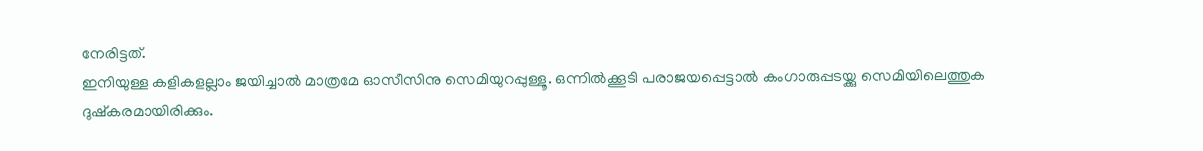നേരിട്ടത്.
ഇനിയുള്ള കളികളല്ലാം ജയിച്ചാല്‍ മാത്രമേ ഓസീസിനു സെമിയുറപ്പുള്ളൂ. ഒന്നില്‍ക്കൂടി പരാജയപ്പെട്ടാല്‍ കംഗാരുപ്പടയ്ക്കു സെമിയിലെത്തുക ദുഷ്‌കരമായിരിക്കും.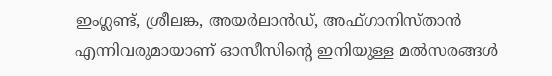ഇംഗ്ലണ്ട്, ശ്രീലങ്ക, അയര്‍ലാന്‍ഡ്, അഫ്ഗാനിസ്താന്‍ എന്നിവരുമായാണ് ഓസീസിന്റെ ഇനിയുള്ള മല്‍സരങ്ങള്‍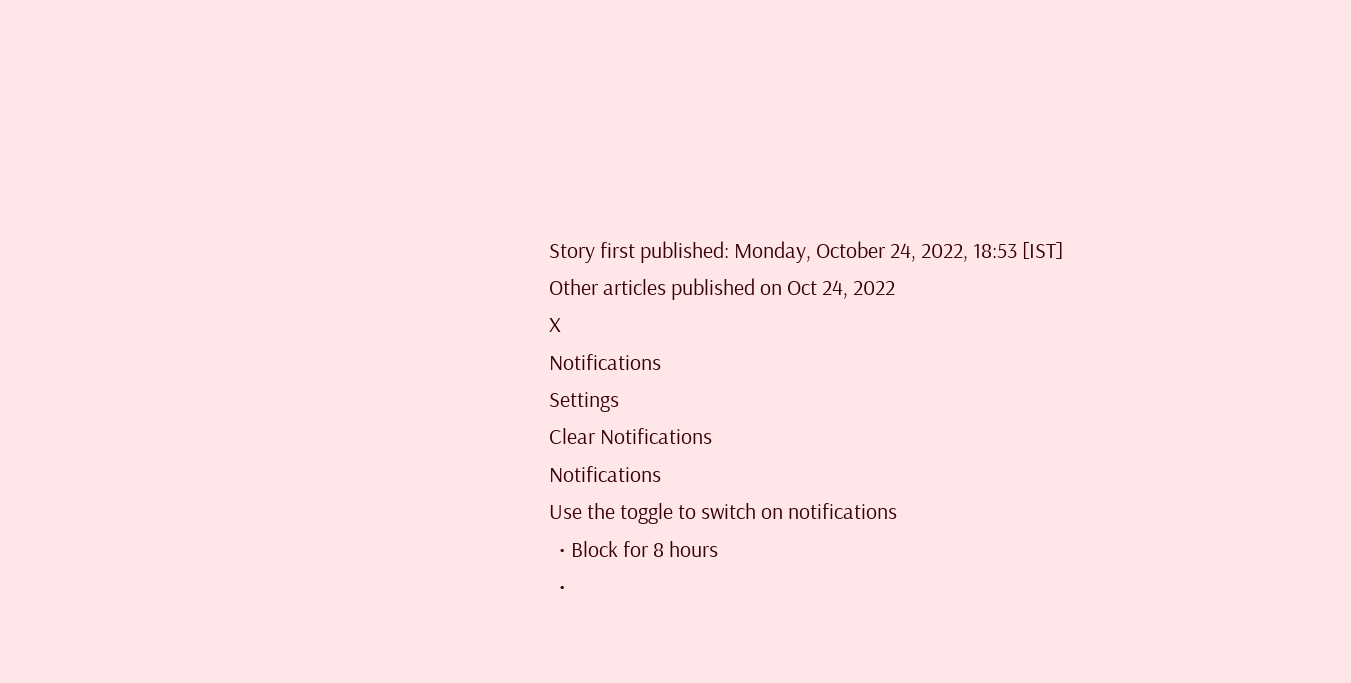Story first published: Monday, October 24, 2022, 18:53 [IST]
Other articles published on Oct 24, 2022
X
Notifications
Settings
Clear Notifications
Notifications
Use the toggle to switch on notifications
  • Block for 8 hours
  •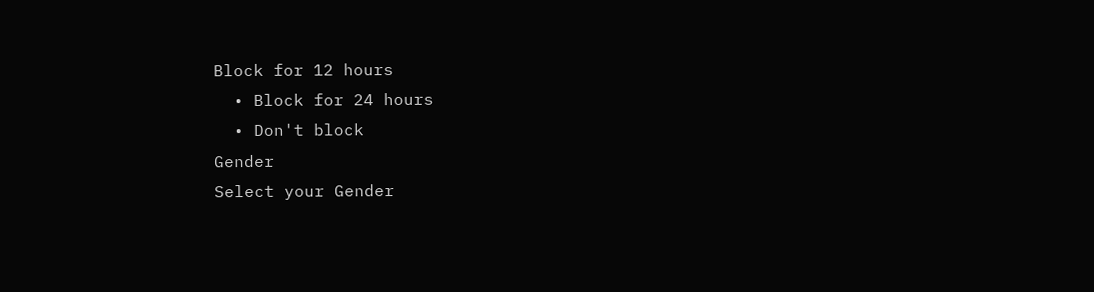Block for 12 hours
  • Block for 24 hours
  • Don't block
Gender
Select your Gender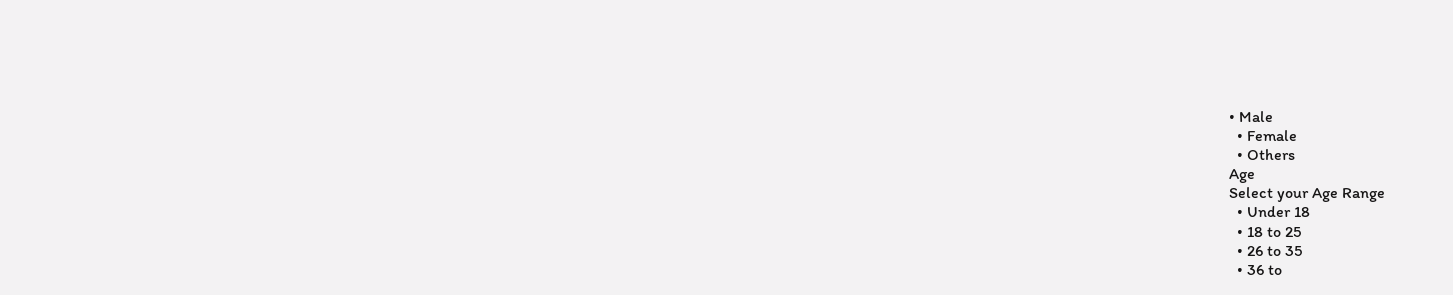• Male
  • Female
  • Others
Age
Select your Age Range
  • Under 18
  • 18 to 25
  • 26 to 35
  • 36 to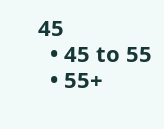45
  • 45 to 55
  • 55+